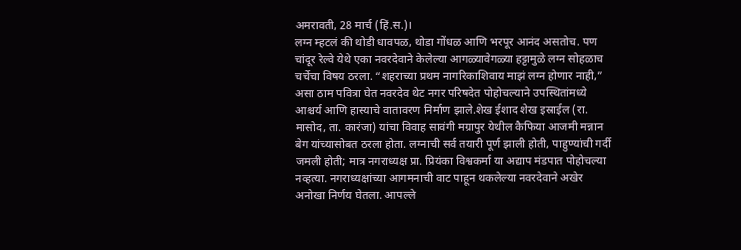अमरावती, 28 मार्च (हिं.स.)।
लग्न म्हटलं की थोडी धावपळ, थोडा गोंधळ आणि भरपूर आनंद असतोच. पण चांदूर रेल्वे येथे एका नवरदेवाने केलेल्या आगळ्यावेगळ्या हट्टामुळे लग्न सोहळाच चर्चेचा विषय ठरला. “शहराच्या प्रथम नागरिकाशिवाय माझं लग्न होणार नाही,” असा ठाम पवित्रा घेत नवरदेव थेट नगर परिषदेत पोहोचल्याने उपस्थितांमध्ये आश्चर्य आणि हास्याचे वातावरण निर्माण झाले.शेख ईशाद शेख इस्राईल (रा. मासोद, ता. कारंजा) यांचा विवाह सावंगी मग्रापुर येथील कैफिया आजमी मन्नान बेग यांच्यासोबत ठरला होता. लग्नाची सर्व तयारी पूर्ण झाली होती, पाहुण्यांची गर्दी जमली होती; मात्र नगराध्यक्ष प्रा. प्रियंका विश्वकर्मा या अद्याप मंडपात पोहोचल्या नव्हत्या. नगराध्यक्षांच्या आगमनाची वाट पाहून थकलेल्या नवरदेवाने अखेर अनोखा निर्णय घेतला. आपल्ले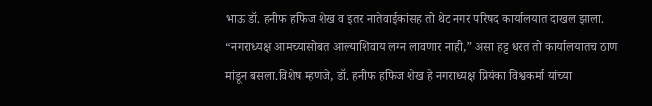भाऊ डॉ. हनीफ हफिज शेख व इतर नातेवाईकांसह तो थेट नगर परिषद कार्यालयात दाखल झाला. “नगराध्यक्ष आमच्यासोबत आल्याशिवाय लग्न लावणार नाही,” असा हट्ट धरत तो कार्यालयातच ठाण मांडून बसला.विशेष म्हणजे, डॉ. हनीफ हफिज शेख हे नगराध्यक्ष प्रियंका विश्वकर्मा यांच्या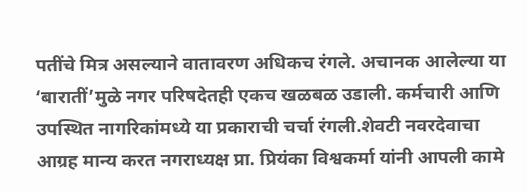पतींचे मित्र असल्याने वातावरण अधिकच रंगले. अचानक आलेल्या या ‘बारातीं’मुळे नगर परिषदेतही एकच खळबळ उडाली. कर्मचारी आणि उपस्थित नागरिकांमध्ये या प्रकाराची चर्चा रंगली.शेवटी नवरदेवाचा आग्रह मान्य करत नगराध्यक्ष प्रा. प्रियंका विश्वकर्मा यांनी आपली कामे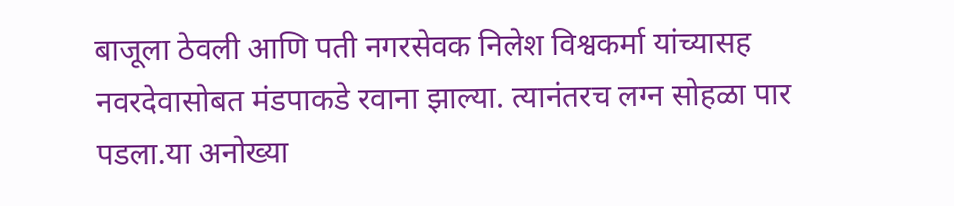बाजूला ठेवली आणि पती नगरसेवक निलेश विश्वकर्मा यांच्यासह नवरदेवासोबत मंडपाकडे रवाना झाल्या. त्यानंतरच लग्न सोहळा पार पडला.या अनोख्या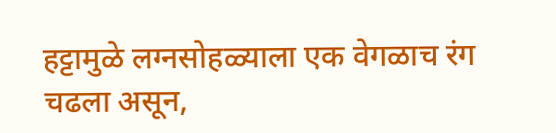हट्टामुळे लग्नसोहळ्याला एक वेगळाच रंग चढला असून,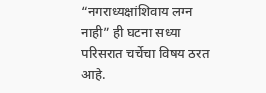“नगराध्यक्षांशिवाय लग्न नाही” ही घटना सध्या परिसरात चर्चेचा विषय ठरत आहे.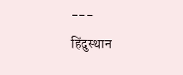---
हिंदुस्थान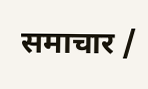समाचार /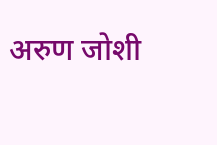अरुण जोशी